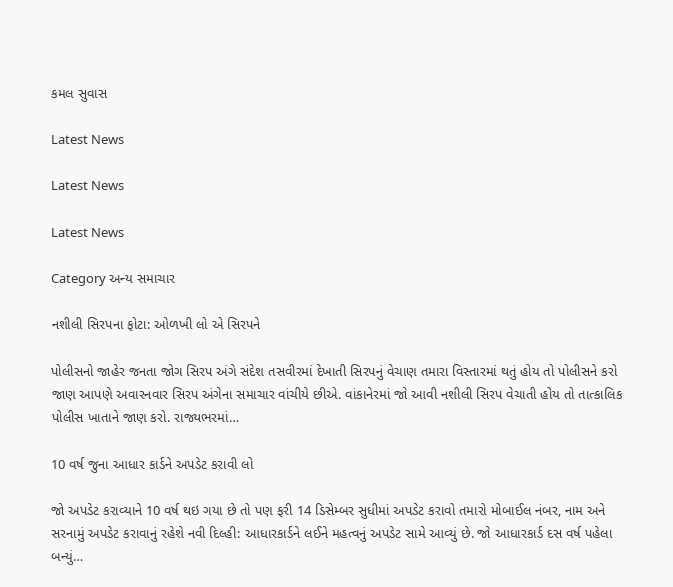કમલ સુવાસ

Latest News

Latest News

Latest News

Category અન્ય સમાચાર

નશીલી સિરપના ફોટા: ઓળખી લો એ સિરપને

પોલીસનો જાહેર જનતા જોગ સિરપ અંગે સંદેશ તસવીરમાં દેખાતી સિરપનું વેચાણ તમારા વિસ્તારમાં થતું હોય તો પોલીસને કરો જાણ આપણે અવારનવાર સિરપ અંગેના સમાચાર વાંચીયે છીએ. વાંકાનેરમાં જો આવી નશીલી સિરપ વેચાતી હોય તો તાત્કાલિક પોલીસ ખાતાને જાણ કરો. રાજ્યભરમાં…

10 વર્ષ જુના આધાર કાર્ડને અપડેટ કરાવી લો

જો અપડેટ કરાવ્યાને 10 વર્ષ થઇ ગયા છે તો પણ ફરી 14 ડિસેમ્બર સુધીમાં અપડેટ કરાવો તમારો મોબાઈલ નંબર, નામ અને સરનામું અપડેટ કરાવાનું રહેશે નવી દિલ્હી: આધારકાર્ડને લઈને મહત્વનું અપડેટ સામે આવ્યું છે. જો આધારકાર્ડ દસ વર્ષ પહેલા બન્યું…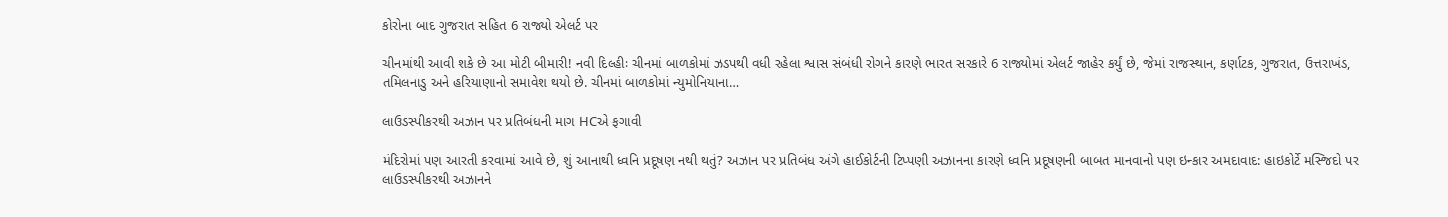કોરોના બાદ ગુજરાત સહિત 6 રાજ્યો એલર્ટ પર

ચીનમાંથી આવી શકે છે આ મોટી બીમારી! નવી દિલ્હીઃ ચીનમાં બાળકોમાં ઝડપથી વધી રહેલા શ્વાસ સંબંધી રોગને કારણે ભારત સરકારે 6 રાજ્યોમાં એલર્ટ જાહેર કર્યું છે, જેમાં રાજસ્થાન, કર્ણાટક, ગુજરાત, ઉત્તરાખંડ, તમિલનાડુ અને હરિયાણાનો સમાવેશ થયો છે. ચીનમાં બાળકોમાં ન્યુમોનિયાના…

લાઉડસ્પીકરથી અઝાન પર પ્રતિબંધની માગ HCએ ફગાવી

મંદિરોમાં પણ આરતી કરવામાં આવે છે, શું આનાથી ધ્વનિ પ્રદૂષણ નથી થતું? અઝાન પર પ્રતિબંધ અંગે હાઈકોર્ટની ટિપ્પણી અઝાનના કારણે ધ્વનિ પ્રદૂષણની બાબત માનવાનો પણ ઇન્કાર અમદાવાદ: હાઇકોર્ટે મસ્જિદો પર લાઉડસ્પીકરથી અઝાનને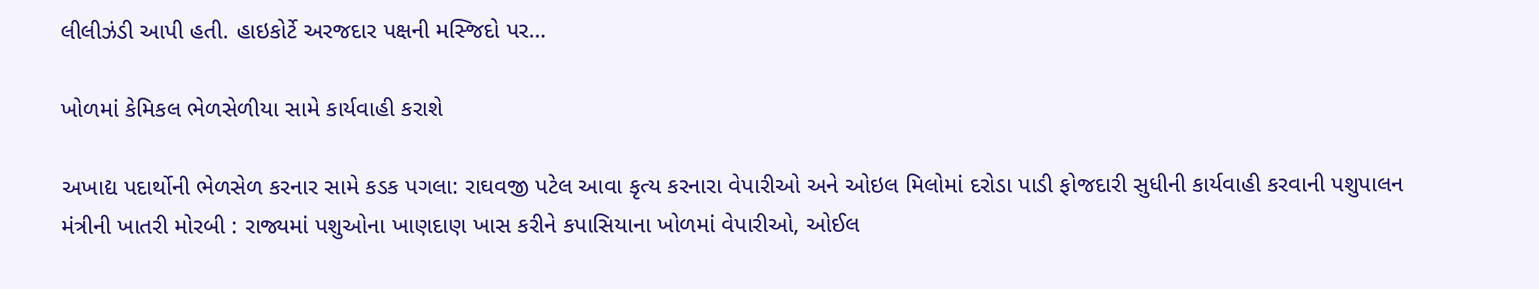લીલીઝંડી આપી હતી. હાઇકોર્ટે અરજદાર પક્ષની મસ્જિદો પર…

ખોળમાં કેમિકલ ભેળસેળીયા સામે કાર્યવાહી કરાશે

અખાદ્ય પદાર્થોની ભેળસેળ કરનાર સામે કડક પગલા: રાઘવજી પટેલ આવા કૃત્ય કરનારા વેપારીઓ અને ઓઇલ મિલોમાં દરોડા પાડી ફોજદારી સુધીની કાર્યવાહી કરવાની પશુપાલન મંત્રીની ખાતરી મોરબી : રાજ્યમાં પશુઓના ખાણદાણ ખાસ કરીને કપાસિયાના ખોળમાં વેપારીઓ, ઓઈલ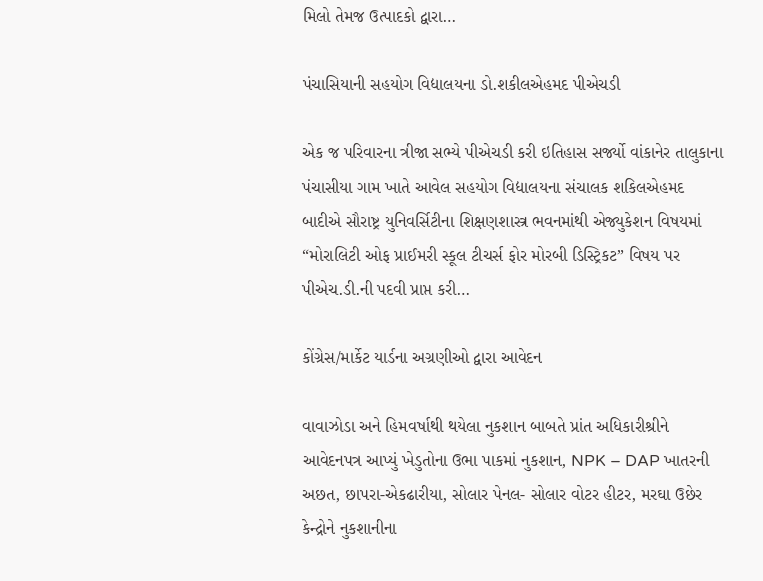મિલો તેમજ ઉત્પાદકો દ્વારા…

પંચાસિયાની સહયોગ વિદ્યાલયના ડો.શકીલએહમદ પીએચડી

એક જ પરિવારના ત્રીજા સભ્યે પીએચડી કરી ઇતિહાસ સર્જ્યો વાંકાનેર તાલુકાના પંચાસીયા ગામ ખાતે આવેલ સહયોગ વિદ્યાલયના સંચાલક શકિલએહમદ બાદીએ સૌરાષ્ટ્ર યુનિવર્સિટીના શિક્ષણશાસ્ત્ર ભવનમાંથી એજ્યુકેશન વિષયમાં “મોરાલિટી ઓફ પ્રાઈમરી સ્કૂલ ટીચર્સ ફોર મોરબી ડિસ્ટ્રિકટ” વિષય પર પીએચ.ડી.ની પદવી પ્રાપ્ત કરી…

કોંગ્રેસ/માર્કેટ યાર્ડના અગ્રણીઓ દ્વારા આવેદન

વાવાઝોડા અને હિમવર્ષાથી થયેલા નુકશાન બાબતે પ્રાંત અધિકારીશ્રીને આવેદનપત્ર આપ્યું ખેડુતોના ઉભા પાકમાં નુકશાન, NPK – DAP ખાતરની અછત, છાપરા-એકઢારીયા, સોલાર પેનલ- સોલાર વોટર હીટર, મરઘા ઉછેર કેન્દ્રોને નુકશાનીના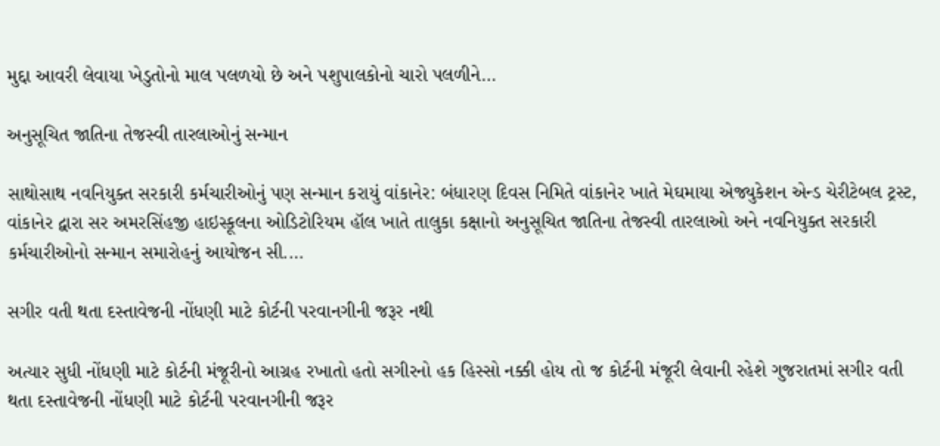મુદ્દા આવરી લેવાયા ખેડુતોનો માલ પલળયો છે અને પશુપાલકોનો ચારો પલળીને…

અનુસૂચિત જાતિના તેજસ્વી તારલાઓનું સન્માન

સાથોસાથ નવનિયુક્ત સરકારી કર્મચારીઓનું પણ સન્માન કરાયું વાંકાનેર: બંધારણ દિવસ નિમિતે વાંકાનેર ખાતે મેઘમાયા એજ્યુકેશન એન્ડ ચેરીટેબલ ટ્રસ્ટ, વાંકાનેર દ્વારા સર અમરસિંહજી હાઇસ્કૂલના ઓડિટોરિયમ હૉલ ખાતે તાલુકા કક્ષાનો અનુસૂચિત જાતિના તેજસ્વી તારલાઓ અને નવનિયુક્ત સરકારી કર્મચારીઓનો સન્માન સમારોહનું આયોજન સી.…

સગીર વતી થતા દસ્તાવેજની નોંધણી માટે કોર્ટની પરવાનગીની જરૂર નથી

અત્યાર સુધી નોંધણી માટે કોર્ટની મંજૂરીનો આગ્રહ રખાતો હતો સગીરનો હક હિસ્સો નક્કી હોય તો જ કોર્ટની મંજૂરી લેવાની રહેશે ગુજરાતમાં સગીર વતી થતા દસ્તાવેજની નોંધણી માટે કોર્ટની પરવાનગીની જરૂર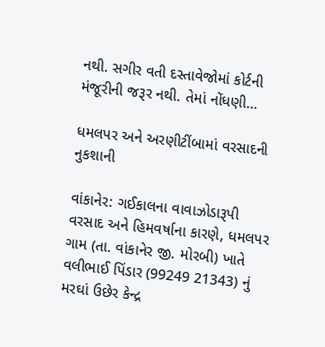નથી. સગીર વતી દસ્તાવેજોમાં કોર્ટની મંજૂરીની જરૂર નથી. તેમાં નોંધણી…

ધમલપર અને અરણીટીંબામાં વરસાદની નુકશાની

વાંકાનેર: ગઈકાલના વાવાઝોડારૂપી વરસાદ અને હિમવર્ષાના કારણે, ધમલપર ગામ (તા. વાંકાનેર જી. મોરબી) ખાતે વલીભાઈ પિંડાર (99249 21343) નું મરઘાં ઉછેર કેન્દ્ર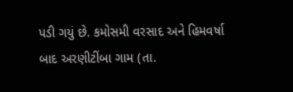પડી ગયું છે. કમોસમી વરસાદ અને હિમવર્ષા બાદ અરણીટીંબા ગામ (તા.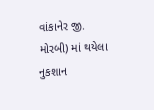વાંકાનેર જી. મોરબી) માં થયેલા નુકશાન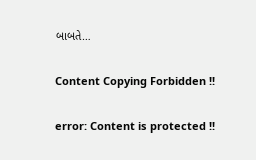બાબતે…

Content Copying Forbidden !!

error: Content is protected !!